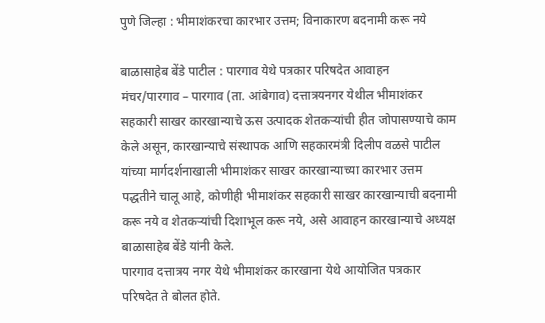पुणे जिल्हा : भीमाशंकरचा कारभार उत्तम; विनाकारण बदनामी करू नये

बाळासाहेब बेंडे पाटील : पारगाव येथे पत्रकार परिषदेत आवाहन
मंचर/पारगाव – पारगाव (ता. आंबेगाव) दत्तात्रयनगर येथील भीमाशंकर सहकारी साखर कारखान्याचे ऊस उत्पादक शेतकऱ्यांची हीत जोपासण्याचे काम केले असून, कारखान्याचे संस्थापक आणि सहकारमंत्री दिलीप वळसे पाटील यांच्या मार्गदर्शनाखाली भीमाशंकर साखर कारखान्याच्या कारभार उत्तम पद्धतीने चालू आहे, कोणीही भीमाशंकर सहकारी साखर कारखान्याची बदनामी करू नये व शेतकऱ्यांची दिशाभूल करू नये, असे आवाहन कारखान्याचे अध्यक्ष बाळासाहेब बेंडे यांनी केले.
पारगाव दत्तात्रय नगर येथे भीमाशंकर कारखाना येथे आयोजित पत्रकार परिषदेत ते बोलत होते.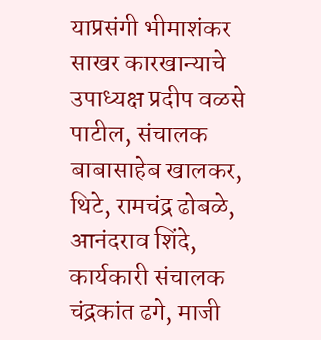याप्रसंगी भीमाशंकर साखर कारखान्याचे उपाध्यक्ष प्रदीप वळसे पाटील, संचालक बाबासाहेब खालकर, थिटे, रामचंद्र ढोबळे, आनंदराव शिंदे, कार्यकारी संचालक चंद्रकांत ढगे, माजी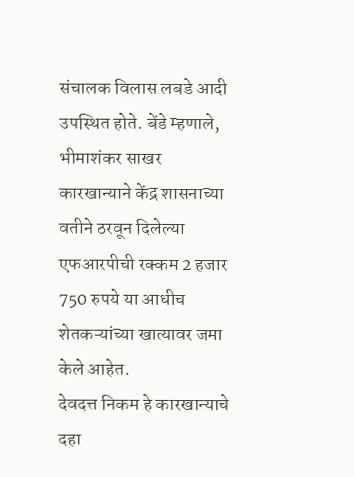संचालक विलास लबडे आदी उपस्थित होते. बेंडे म्हणाले, भीमाशंकर साखर कारखान्याने केंद्र शासनाच्या वतीने ठरवून दिलेल्या एफआरपीची रक्कम 2 हजार 750 रुपये या आधीच शेतकऱ्यांच्या खात्यावर जमा केले आहेत.
देवदत्त निकम हे कारखान्याचे दहा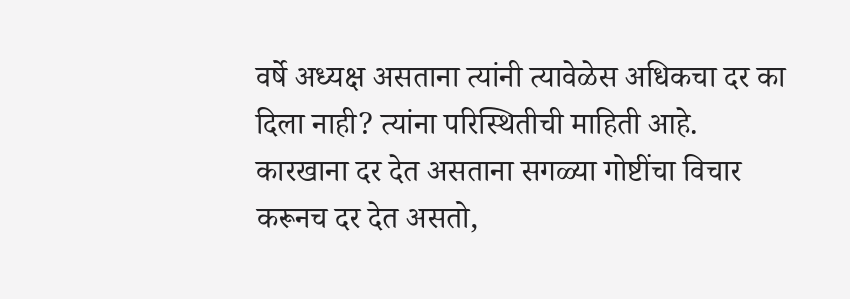वर्षे अध्यक्ष असताना त्यांनी त्यावेळेस अधिकचा दर का दिला नाही? त्यांना परिस्थितीची माहिती आहे. कारखाना दर देत असताना सगळ्या गोष्टींचा विचार करूनच दर देत असतो,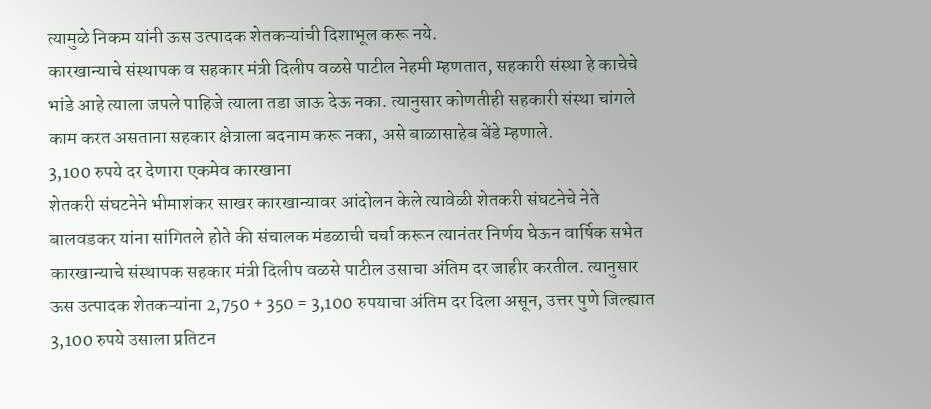त्यामुळे निकम यांनी ऊस उत्पादक शेतकऱ्यांची दिशाभूल करू नये.
कारखान्याचे संस्थापक व सहकार मंत्री दिलीप वळसे पाटील नेहमी म्हणतात, सहकारी संस्था हे काचेचे भांडे आहे त्याला जपले पाहिजे त्याला तडा जाऊ देऊ नका. त्यानुसार कोणतीही सहकारी संस्था चांगले काम करत असताना सहकार क्षेत्राला बदनाम करू नका, असे बाळासाहेब बेंडे म्हणाले.
3,100 रुपये दर देणारा एकमेव कारखाना
शेतकरी संघटनेने भीमाशंकर साखर कारखान्यावर आंदोलन केले त्यावेळी शेतकरी संघटनेचे नेते बालवडकर यांना सांगितले होते की संचालक मंडळाची चर्चा करून त्यानंतर निर्णय घेऊन वार्षिक सभेत कारखान्याचे संस्थापक सहकार मंत्री दिलीप वळसे पाटील उसाचा अंतिम दर जाहीर करतील. त्यानुसार ऊस उत्पादक शेतकऱ्यांना 2,750 + 350 = 3,100 रुपयाचा अंतिम दर दिला असून, उत्तर पुणे जिल्ह्यात 3,100 रुपये उसाला प्रतिटन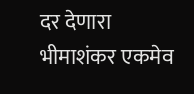दर देणारा भीमाशंकर एकमेव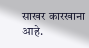साखर कारखाना आहे.